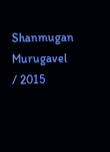Shanmugan Murugavel / 2015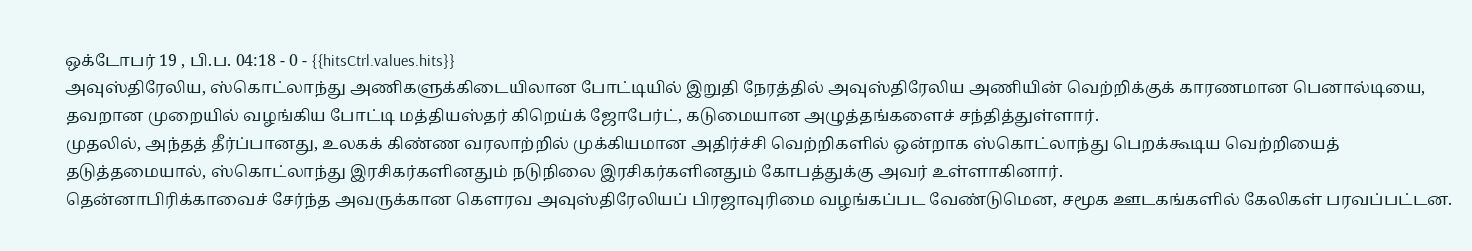ஒக்டோபர் 19 , பி.ப. 04:18 - 0 - {{hitsCtrl.values.hits}}
அவுஸ்திரேலிய, ஸ்கொட்லாந்து அணிகளுக்கிடையிலான போட்டியில் இறுதி நேரத்தில் அவுஸ்திரேலிய அணியின் வெற்றிக்குக் காரணமான பெனால்டியை, தவறான முறையில் வழங்கிய போட்டி மத்தியஸ்தர் கிறெய்க் ஜோபேர்ட், கடுமையான அழுத்தங்களைச் சந்தித்துள்ளார்.
முதலில், அந்தத் தீர்ப்பானது, உலகக் கிண்ண வரலாற்றில் முக்கியமான அதிர்ச்சி வெற்றிகளில் ஒன்றாக ஸ்கொட்லாந்து பெறக்கூடிய வெற்றியைத் தடுத்தமையால், ஸ்கொட்லாந்து இரசிகர்களினதும் நடுநிலை இரசிகர்களினதும் கோபத்துக்கு அவர் உள்ளாகினார்.
தென்னாபிரிக்காவைச் சேர்ந்த அவருக்கான கௌரவ அவுஸ்திரேலியப் பிரஜாவுரிமை வழங்கப்பட வேண்டுமென, சமூக ஊடகங்களில் கேலிகள் பரவப்பட்டன.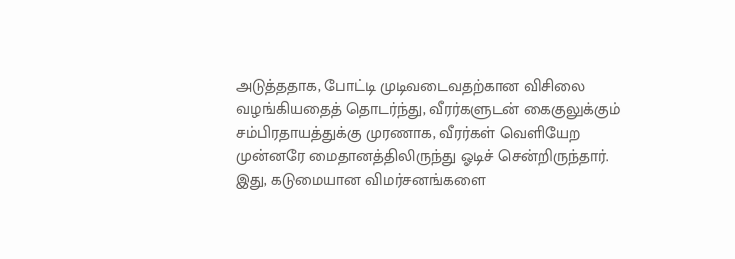அடுத்ததாக, போட்டி முடிவடைவதற்கான விசிலை வழங்கியதைத் தொடர்ந்து, வீரர்களுடன் கைகுலுக்கும் சம்பிரதாயத்துக்கு முரணாக, வீரர்கள் வெளியேற முன்னரே மைதானத்திலிருந்து ஓடிச் சென்றிருந்தார்.
இது, கடுமையான விமர்சனங்களை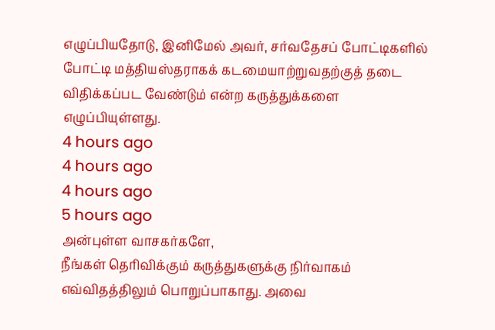எழுப்பியதோடு, இனிமேல் அவர், சர்வதேசப் போட்டிகளில் போட்டி மத்தியஸ்தராகக் கடமையாற்றுவதற்குத் தடை விதிக்கப்பட வேண்டும் என்ற கருத்துக்களை எழுப்பியுள்ளது.
4 hours ago
4 hours ago
4 hours ago
5 hours ago
அன்புள்ள வாசகர்களே,
நீங்கள் தெரிவிக்கும் கருத்துகளுக்கு நிர்வாகம் எவ்விதத்திலும் பொறுப்பாகாது. அவை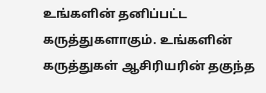உங்களின் தனிப்பட்ட கருத்துகளாகும். உங்களின் கருத்துகள் ஆசிரியரின் தகுந்த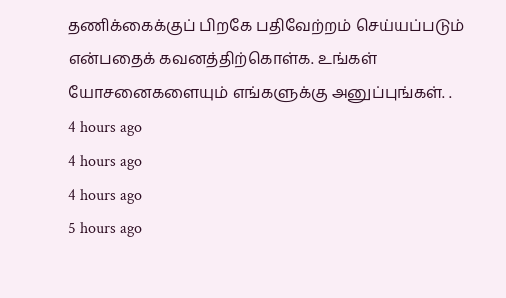தணிக்கைக்குப் பிறகே பதிவேற்றம் செய்யப்படும் என்பதைக் கவனத்திற்கொள்க. உங்கள் யோசனைகளையும் எங்களுக்கு அனுப்புங்கள். .
4 hours ago
4 hours ago
4 hours ago
5 hours ago